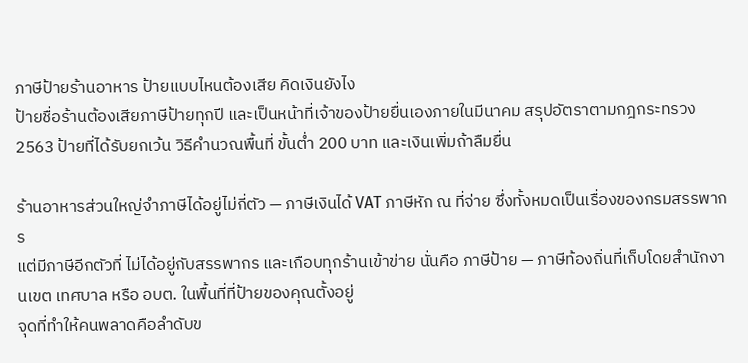ภาษีป้ายร้านอาหาร ป้ายแบบไหนต้องเสีย คิดเงินยังไง
ป้ายชื่อร้านต้องเสียภาษีป้ายทุกปี และเป็นหน้าที่เจ้าของป้ายยื่นเองภายในมีนาคม สรุปอัตราตามกฎกระทรวง 2563 ป้ายที่ได้รับยกเว้น วิธีคำนวณพื้นที่ ขั้นต่ำ 200 บาท และเงินเพิ่มถ้าลืมยื่น

ร้านอาหารส่วนใหญ่จำภาษีได้อยู่ไม่กี่ตัว — ภาษีเงินได้ VAT ภาษีหัก ณ ที่จ่าย ซึ่งทั้งหมดเป็นเรื่องของกรมสรรพากร
แต่มีภาษีอีกตัวที่ ไม่ได้อยู่กับสรรพากร และเกือบทุกร้านเข้าข่าย นั่นคือ ภาษีป้าย — ภาษีท้องถิ่นที่เก็บโดยสำนักงานเขต เทศบาล หรือ อบต. ในพื้นที่ที่ป้ายของคุณตั้งอยู่
จุดที่ทำให้คนพลาดคือลำดับข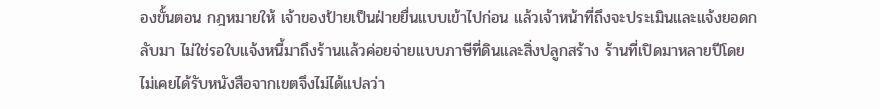องขั้นตอน กฎหมายให้ เจ้าของป้ายเป็นฝ่ายยื่นแบบเข้าไปก่อน แล้วเจ้าหน้าที่ถึงจะประเมินและแจ้งยอดกลับมา ไม่ใช่รอใบแจ้งหนี้มาถึงร้านแล้วค่อยจ่ายแบบภาษีที่ดินและสิ่งปลูกสร้าง ร้านที่เปิดมาหลายปีโดยไม่เคยได้รับหนังสือจากเขตจึงไม่ได้แปลว่า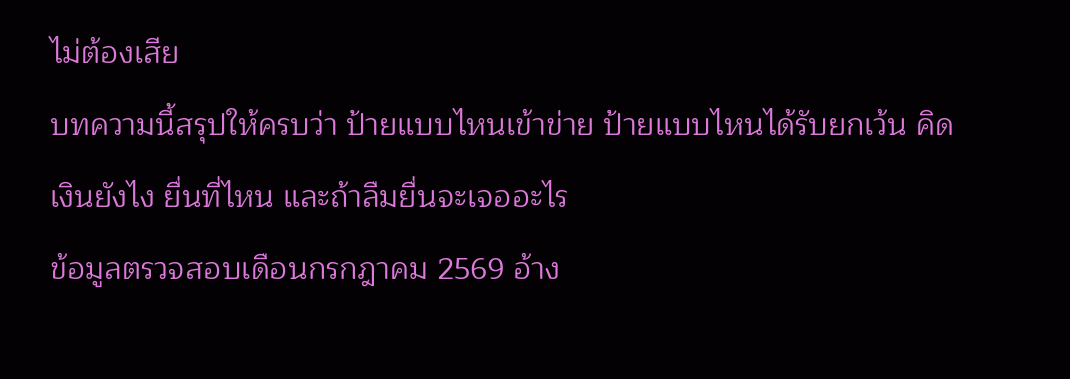ไม่ต้องเสีย
บทความนี้สรุปให้ครบว่า ป้ายแบบไหนเข้าข่าย ป้ายแบบไหนได้รับยกเว้น คิดเงินยังไง ยื่นที่ไหน และถ้าลืมยื่นจะเจออะไร
ข้อมูลตรวจสอบเดือนกรกฎาคม 2569 อ้าง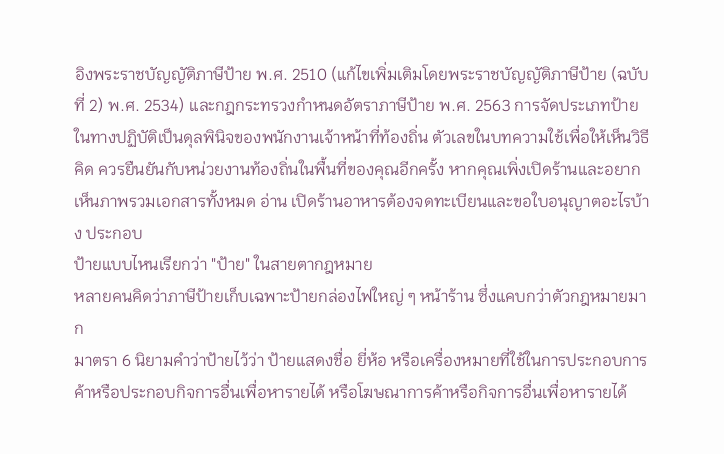อิงพระราชบัญญัติภาษีป้าย พ.ศ. 2510 (แก้ไขเพิ่มเติมโดยพระราชบัญญัติภาษีป้าย (ฉบับที่ 2) พ.ศ. 2534) และกฎกระทรวงกำหนดอัตราภาษีป้าย พ.ศ. 2563 การจัดประเภทป้ายในทางปฏิบัติเป็นดุลพินิจของพนักงานเจ้าหน้าที่ท้องถิ่น ตัวเลขในบทความใช้เพื่อให้เห็นวิธีคิด ควรยืนยันกับหน่วยงานท้องถิ่นในพื้นที่ของคุณอีกครั้ง หากคุณเพิ่งเปิดร้านและอยากเห็นภาพรวมเอกสารทั้งหมด อ่าน เปิดร้านอาหารต้องจดทะเบียนและขอใบอนุญาตอะไรบ้าง ประกอบ
ป้ายแบบไหนเรียกว่า "ป้าย" ในสายตากฎหมาย
หลายคนคิดว่าภาษีป้ายเก็บเฉพาะป้ายกล่องไฟใหญ่ ๆ หน้าร้าน ซึ่งแคบกว่าตัวกฎหมายมาก
มาตรา 6 นิยามคำว่าป้ายไว้ว่า ป้ายแสดงชื่อ ยี่ห้อ หรือเครื่องหมายที่ใช้ในการประกอบการค้าหรือประกอบกิจการอื่นเพื่อหารายได้ หรือโฆษณาการค้าหรือกิจการอื่นเพื่อหารายได้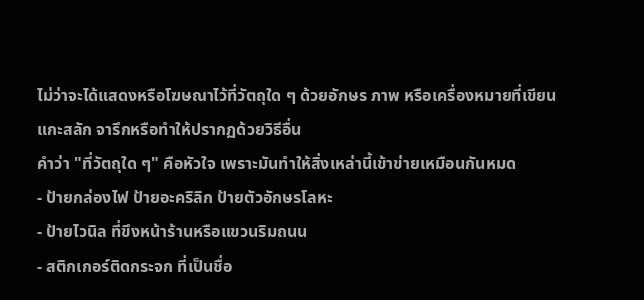ไม่ว่าจะได้แสดงหรือโฆษณาไว้ที่วัตถุใด ๆ ด้วยอักษร ภาพ หรือเครื่องหมายที่เขียน แกะสลัก จารึกหรือทำให้ปรากฏด้วยวิธีอื่น
คำว่า "ที่วัตถุใด ๆ" คือหัวใจ เพราะมันทำให้สิ่งเหล่านี้เข้าข่ายเหมือนกันหมด
- ป้ายกล่องไฟ ป้ายอะคริลิก ป้ายตัวอักษรโลหะ
- ป้ายไวนิล ที่ขึงหน้าร้านหรือแขวนริมถนน
- สติกเกอร์ติดกระจก ที่เป็นชื่อ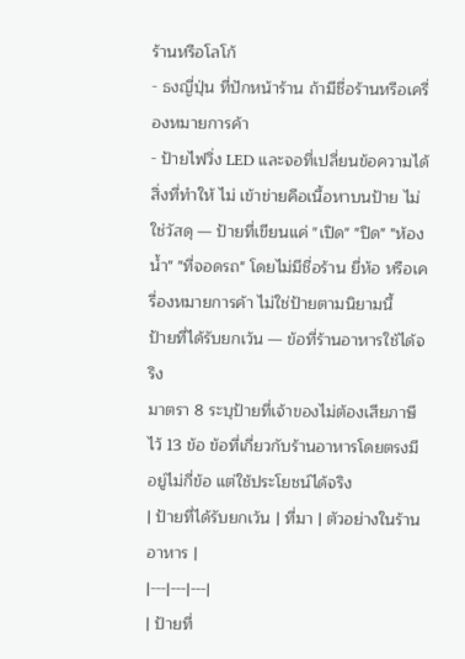ร้านหรือโลโก้
- ธงญี่ปุ่น ที่ปักหน้าร้าน ถ้ามีชื่อร้านหรือเครื่องหมายการค้า
- ป้ายไฟวิ่ง LED และจอที่เปลี่ยนข้อความได้
สิ่งที่ทำให้ ไม่ เข้าข่ายคือเนื้อหาบนป้าย ไม่ใช่วัสดุ — ป้ายที่เขียนแค่ "เปิด" "ปิด" "ห้องน้ำ" "ที่จอดรถ" โดยไม่มีชื่อร้าน ยี่ห้อ หรือเครื่องหมายการค้า ไม่ใช่ป้ายตามนิยามนี้
ป้ายที่ได้รับยกเว้น — ข้อที่ร้านอาหารใช้ได้จริง
มาตรา 8 ระบุป้ายที่เจ้าของไม่ต้องเสียภาษีไว้ 13 ข้อ ข้อที่เกี่ยวกับร้านอาหารโดยตรงมีอยู่ไม่กี่ข้อ แต่ใช้ประโยชน์ได้จริง
| ป้ายที่ได้รับยกเว้น | ที่มา | ตัวอย่างในร้านอาหาร |
|---|---|---|
| ป้ายที่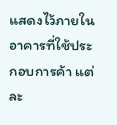แสดงไว้ภายในอาคารที่ใช้ประกอบการค้า แต่ละ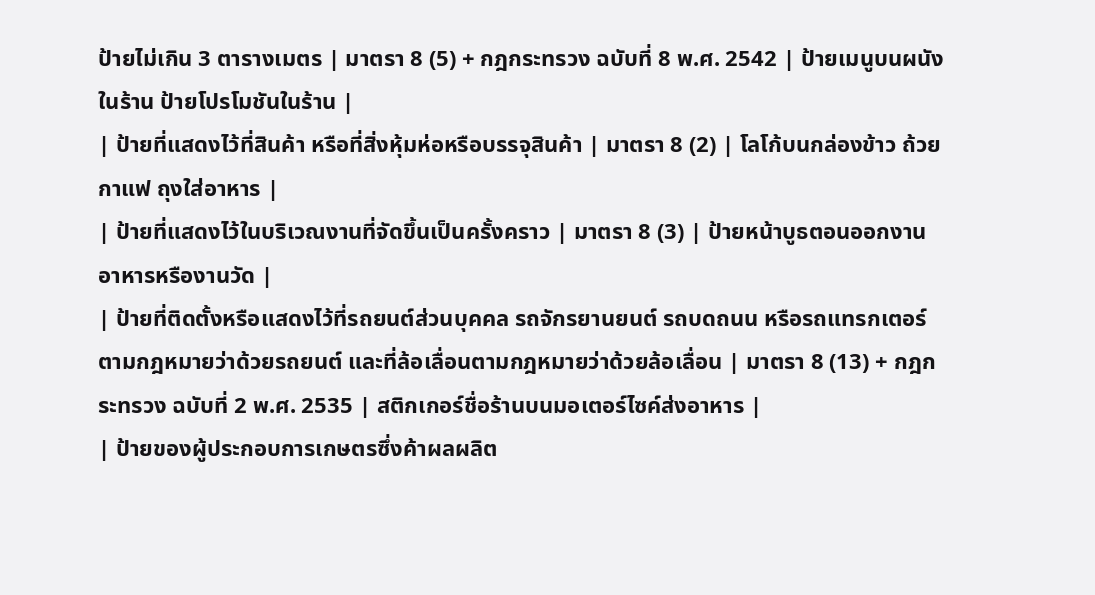ป้ายไม่เกิน 3 ตารางเมตร | มาตรา 8 (5) + กฎกระทรวง ฉบับที่ 8 พ.ศ. 2542 | ป้ายเมนูบนผนังในร้าน ป้ายโปรโมชันในร้าน |
| ป้ายที่แสดงไว้ที่สินค้า หรือที่สิ่งหุ้มห่อหรือบรรจุสินค้า | มาตรา 8 (2) | โลโก้บนกล่องข้าว ถ้วยกาแฟ ถุงใส่อาหาร |
| ป้ายที่แสดงไว้ในบริเวณงานที่จัดขึ้นเป็นครั้งคราว | มาตรา 8 (3) | ป้ายหน้าบูธตอนออกงานอาหารหรืองานวัด |
| ป้ายที่ติดตั้งหรือแสดงไว้ที่รถยนต์ส่วนบุคคล รถจักรยานยนต์ รถบดถนน หรือรถแทรกเตอร์ ตามกฎหมายว่าด้วยรถยนต์ และที่ล้อเลื่อนตามกฎหมายว่าด้วยล้อเลื่อน | มาตรา 8 (13) + กฎกระทรวง ฉบับที่ 2 พ.ศ. 2535 | สติกเกอร์ชื่อร้านบนมอเตอร์ไซค์ส่งอาหาร |
| ป้ายของผู้ประกอบการเกษตรซึ่งค้าผลผลิต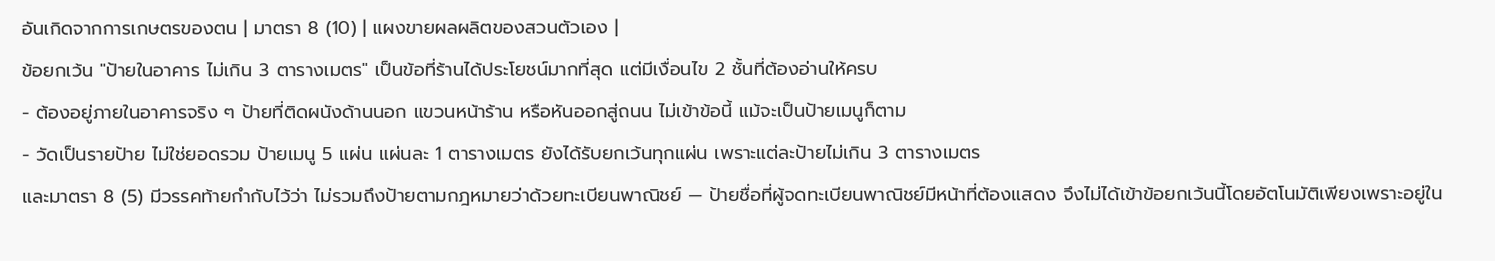อันเกิดจากการเกษตรของตน | มาตรา 8 (10) | แผงขายผลผลิตของสวนตัวเอง |
ข้อยกเว้น "ป้ายในอาคาร ไม่เกิน 3 ตารางเมตร" เป็นข้อที่ร้านได้ประโยชน์มากที่สุด แต่มีเงื่อนไข 2 ชั้นที่ต้องอ่านให้ครบ
- ต้องอยู่ภายในอาคารจริง ๆ ป้ายที่ติดผนังด้านนอก แขวนหน้าร้าน หรือหันออกสู่ถนน ไม่เข้าข้อนี้ แม้จะเป็นป้ายเมนูก็ตาม
- วัดเป็นรายป้าย ไม่ใช่ยอดรวม ป้ายเมนู 5 แผ่น แผ่นละ 1 ตารางเมตร ยังได้รับยกเว้นทุกแผ่น เพราะแต่ละป้ายไม่เกิน 3 ตารางเมตร
และมาตรา 8 (5) มีวรรคท้ายกำกับไว้ว่า ไม่รวมถึงป้ายตามกฎหมายว่าด้วยทะเบียนพาณิชย์ — ป้ายชื่อที่ผู้จดทะเบียนพาณิชย์มีหน้าที่ต้องแสดง จึงไม่ได้เข้าข้อยกเว้นนี้โดยอัตโนมัติเพียงเพราะอยู่ใน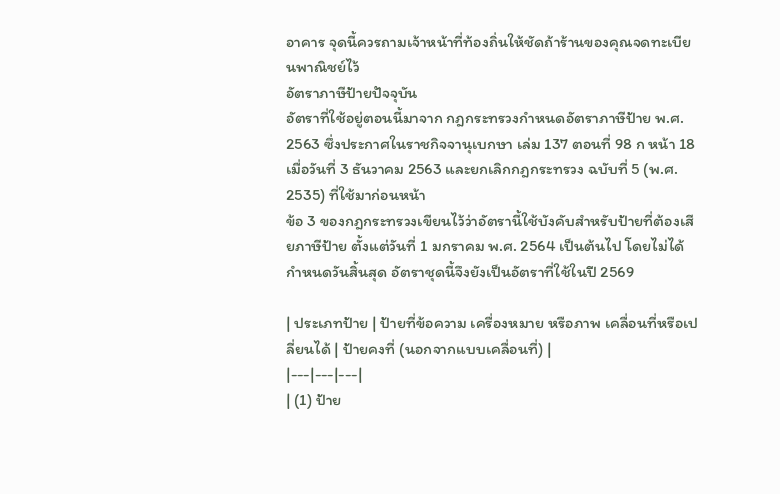อาคาร จุดนี้ควรถามเจ้าหน้าที่ท้องถิ่นให้ชัดถ้าร้านของคุณจดทะเบียนพาณิชย์ไว้
อัตราภาษีป้ายปัจจุบัน
อัตราที่ใช้อยู่ตอนนี้มาจาก กฎกระทรวงกำหนดอัตราภาษีป้าย พ.ศ. 2563 ซึ่งประกาศในราชกิจจานุเบกษา เล่ม 137 ตอนที่ 98 ก หน้า 18 เมื่อวันที่ 3 ธันวาคม 2563 และยกเลิกกฎกระทรวง ฉบับที่ 5 (พ.ศ. 2535) ที่ใช้มาก่อนหน้า
ข้อ 3 ของกฎกระทรวงเขียนไว้ว่าอัตรานี้ใช้บังคับสำหรับป้ายที่ต้องเสียภาษีป้าย ตั้งแต่วันที่ 1 มกราคม พ.ศ. 2564 เป็นต้นไป โดยไม่ได้กำหนดวันสิ้นสุด อัตราชุดนี้จึงยังเป็นอัตราที่ใช้ในปี 2569

| ประเภทป้าย | ป้ายที่ข้อความ เครื่องหมาย หรือภาพ เคลื่อนที่หรือเปลี่ยนได้ | ป้ายคงที่ (นอกจากแบบเคลื่อนที่) |
|---|---|---|
| (1) ป้าย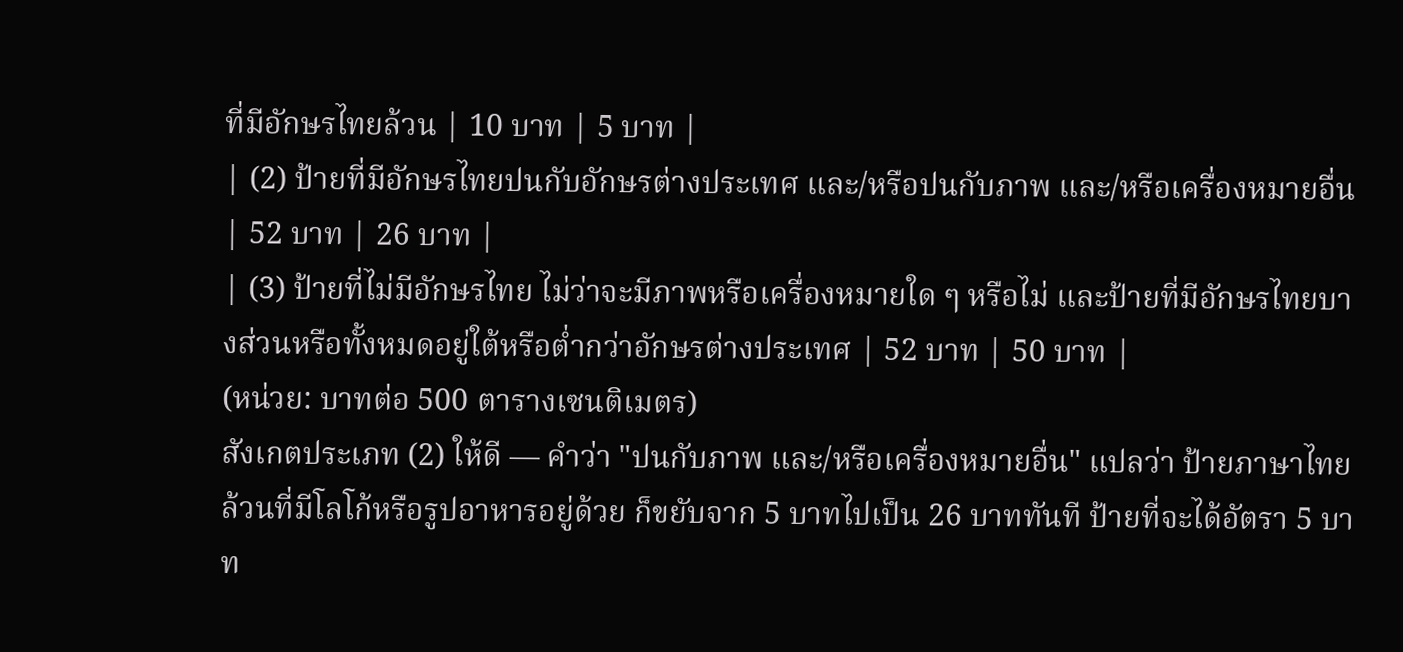ที่มีอักษรไทยล้วน | 10 บาท | 5 บาท |
| (2) ป้ายที่มีอักษรไทยปนกับอักษรต่างประเทศ และ/หรือปนกับภาพ และ/หรือเครื่องหมายอื่น | 52 บาท | 26 บาท |
| (3) ป้ายที่ไม่มีอักษรไทย ไม่ว่าจะมีภาพหรือเครื่องหมายใด ๆ หรือไม่ และป้ายที่มีอักษรไทยบางส่วนหรือทั้งหมดอยู่ใต้หรือต่ำกว่าอักษรต่างประเทศ | 52 บาท | 50 บาท |
(หน่วย: บาทต่อ 500 ตารางเซนติเมตร)
สังเกตประเภท (2) ให้ดี — คำว่า "ปนกับภาพ และ/หรือเครื่องหมายอื่น" แปลว่า ป้ายภาษาไทยล้วนที่มีโลโก้หรือรูปอาหารอยู่ด้วย ก็ขยับจาก 5 บาทไปเป็น 26 บาททันที ป้ายที่จะได้อัตรา 5 บาท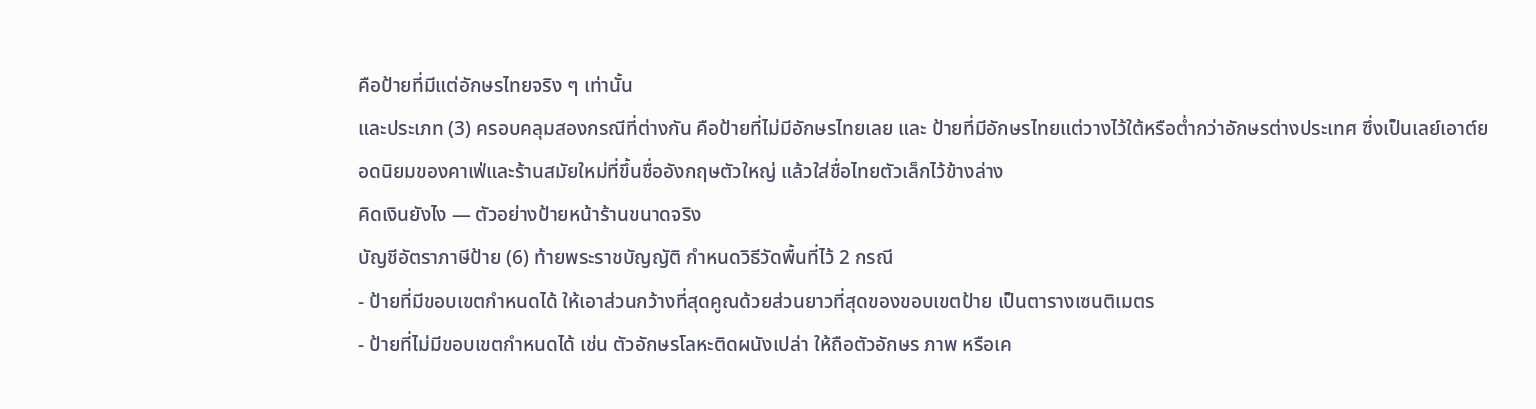คือป้ายที่มีแต่อักษรไทยจริง ๆ เท่านั้น
และประเภท (3) ครอบคลุมสองกรณีที่ต่างกัน คือป้ายที่ไม่มีอักษรไทยเลย และ ป้ายที่มีอักษรไทยแต่วางไว้ใต้หรือต่ำกว่าอักษรต่างประเทศ ซึ่งเป็นเลย์เอาต์ยอดนิยมของคาเฟ่และร้านสมัยใหม่ที่ขึ้นชื่ออังกฤษตัวใหญ่ แล้วใส่ชื่อไทยตัวเล็กไว้ข้างล่าง
คิดเงินยังไง — ตัวอย่างป้ายหน้าร้านขนาดจริง
บัญชีอัตราภาษีป้าย (6) ท้ายพระราชบัญญัติ กำหนดวิธีวัดพื้นที่ไว้ 2 กรณี
- ป้ายที่มีขอบเขตกำหนดได้ ให้เอาส่วนกว้างที่สุดคูณด้วยส่วนยาวที่สุดของขอบเขตป้าย เป็นตารางเซนติเมตร
- ป้ายที่ไม่มีขอบเขตกำหนดได้ เช่น ตัวอักษรโลหะติดผนังเปล่า ให้ถือตัวอักษร ภาพ หรือเค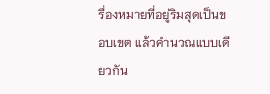รื่องหมายที่อยู่ริมสุดเป็นขอบเขต แล้วคำนวณแบบเดียวกัน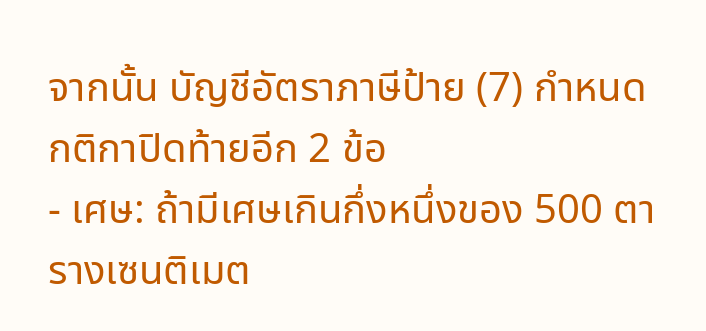จากนั้น บัญชีอัตราภาษีป้าย (7) กำหนดกติกาปิดท้ายอีก 2 ข้อ
- เศษ: ถ้ามีเศษเกินกึ่งหนึ่งของ 500 ตารางเซนติเมต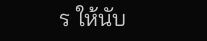ร ให้นับ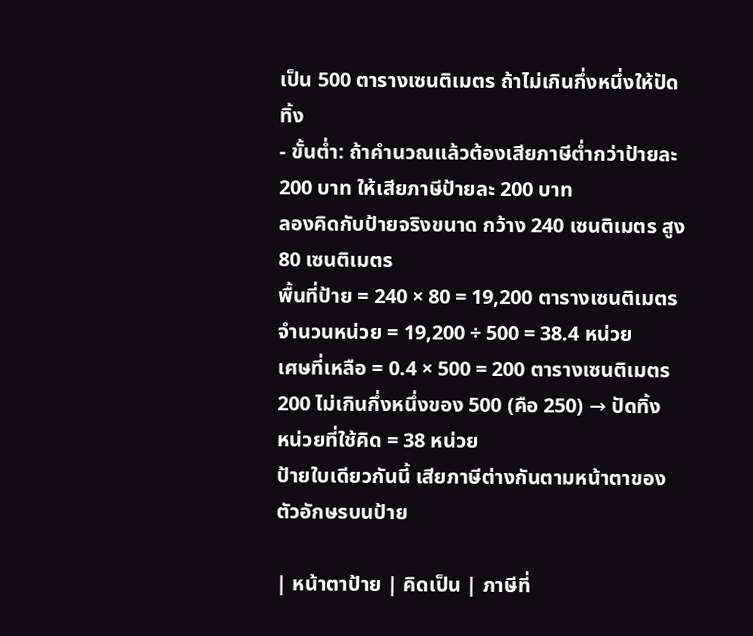เป็น 500 ตารางเซนติเมตร ถ้าไม่เกินกึ่งหนึ่งให้ปัดทิ้ง
- ขั้นต่ำ: ถ้าคำนวณแล้วต้องเสียภาษีต่ำกว่าป้ายละ 200 บาท ให้เสียภาษีป้ายละ 200 บาท
ลองคิดกับป้ายจริงขนาด กว้าง 240 เซนติเมตร สูง 80 เซนติเมตร
พื้นที่ป้าย = 240 × 80 = 19,200 ตารางเซนติเมตร
จำนวนหน่วย = 19,200 ÷ 500 = 38.4 หน่วย
เศษที่เหลือ = 0.4 × 500 = 200 ตารางเซนติเมตร
200 ไม่เกินกึ่งหนึ่งของ 500 (คือ 250) → ปัดทิ้ง
หน่วยที่ใช้คิด = 38 หน่วย
ป้ายใบเดียวกันนี้ เสียภาษีต่างกันตามหน้าตาของตัวอักษรบนป้าย

| หน้าตาป้าย | คิดเป็น | ภาษีที่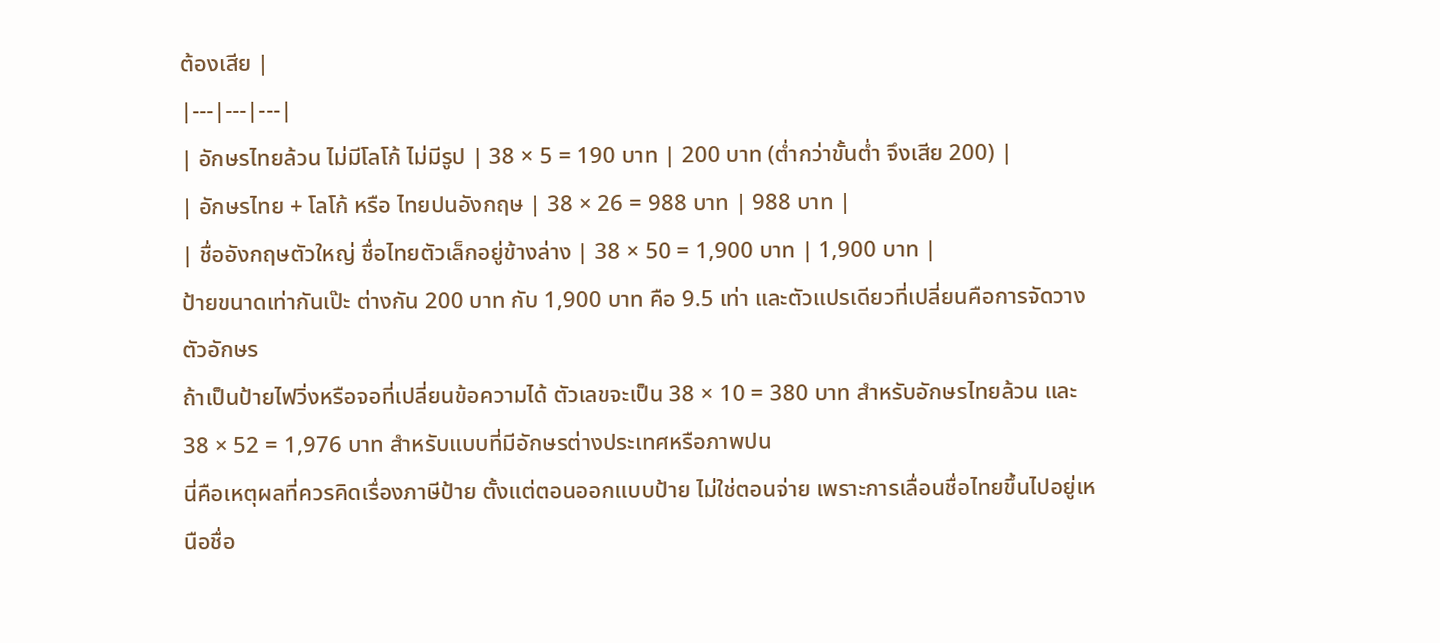ต้องเสีย |
|---|---|---|
| อักษรไทยล้วน ไม่มีโลโก้ ไม่มีรูป | 38 × 5 = 190 บาท | 200 บาท (ต่ำกว่าขั้นต่ำ จึงเสีย 200) |
| อักษรไทย + โลโก้ หรือ ไทยปนอังกฤษ | 38 × 26 = 988 บาท | 988 บาท |
| ชื่ออังกฤษตัวใหญ่ ชื่อไทยตัวเล็กอยู่ข้างล่าง | 38 × 50 = 1,900 บาท | 1,900 บาท |
ป้ายขนาดเท่ากันเป๊ะ ต่างกัน 200 บาท กับ 1,900 บาท คือ 9.5 เท่า และตัวแปรเดียวที่เปลี่ยนคือการจัดวางตัวอักษร
ถ้าเป็นป้ายไฟวิ่งหรือจอที่เปลี่ยนข้อความได้ ตัวเลขจะเป็น 38 × 10 = 380 บาท สำหรับอักษรไทยล้วน และ 38 × 52 = 1,976 บาท สำหรับแบบที่มีอักษรต่างประเทศหรือภาพปน
นี่คือเหตุผลที่ควรคิดเรื่องภาษีป้าย ตั้งแต่ตอนออกแบบป้าย ไม่ใช่ตอนจ่าย เพราะการเลื่อนชื่อไทยขึ้นไปอยู่เหนือชื่อ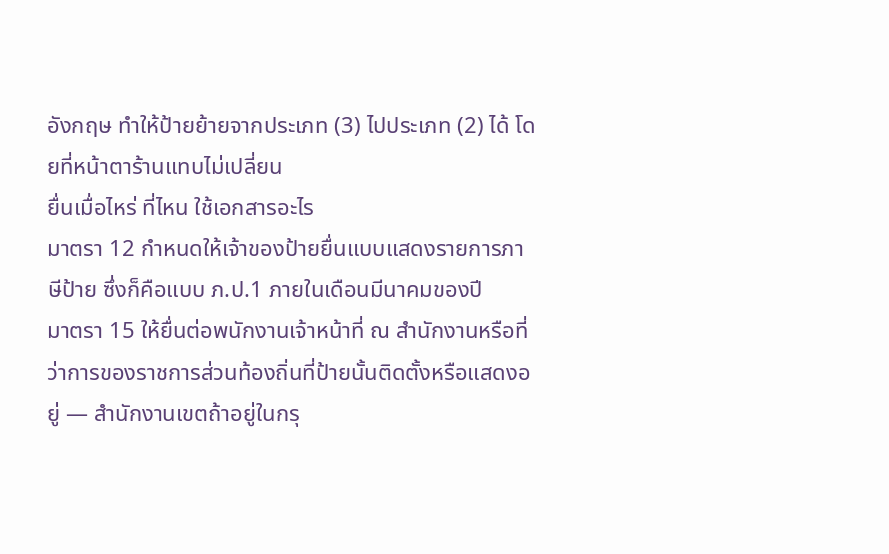อังกฤษ ทำให้ป้ายย้ายจากประเภท (3) ไปประเภท (2) ได้ โดยที่หน้าตาร้านแทบไม่เปลี่ยน
ยื่นเมื่อไหร่ ที่ไหน ใช้เอกสารอะไร
มาตรา 12 กำหนดให้เจ้าของป้ายยื่นแบบแสดงรายการภาษีป้าย ซึ่งก็คือแบบ ภ.ป.1 ภายในเดือนมีนาคมของปี
มาตรา 15 ให้ยื่นต่อพนักงานเจ้าหน้าที่ ณ สำนักงานหรือที่ว่าการของราชการส่วนท้องถิ่นที่ป้ายนั้นติดตั้งหรือแสดงอยู่ — สำนักงานเขตถ้าอยู่ในกรุ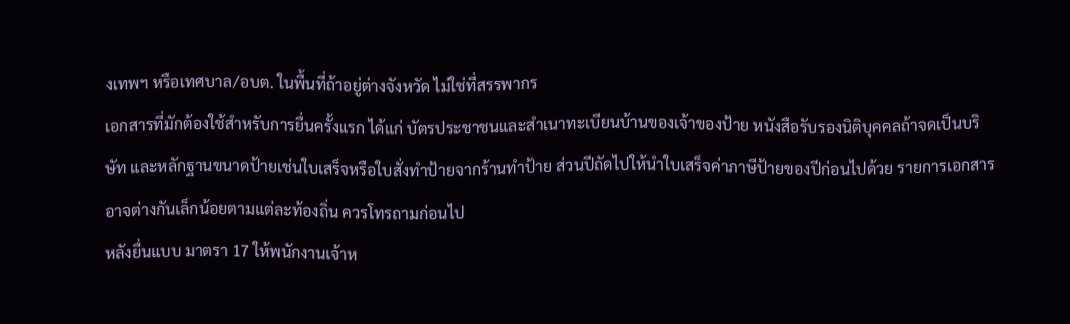งเทพฯ หรือเทศบาล/อบต. ในพื้นที่ถ้าอยู่ต่างจังหวัด ไม่ใช่ที่สรรพากร
เอกสารที่มักต้องใช้สำหรับการยื่นครั้งแรก ได้แก่ บัตรประชาชนและสำเนาทะเบียนบ้านของเจ้าของป้าย หนังสือรับรองนิติบุคคลถ้าจดเป็นบริษัท และหลักฐานขนาดป้ายเช่นใบเสร็จหรือใบสั่งทำป้ายจากร้านทำป้าย ส่วนปีถัดไปให้นำใบเสร็จค่าภาษีป้ายของปีก่อนไปด้วย รายการเอกสารอาจต่างกันเล็กน้อยตามแต่ละท้องถิ่น ควรโทรถามก่อนไป
หลังยื่นแบบ มาตรา 17 ให้พนักงานเจ้าห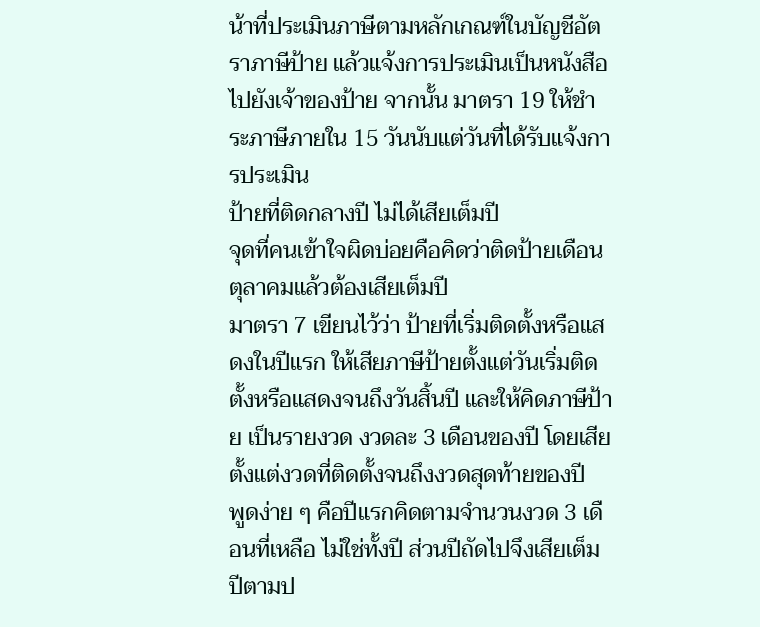น้าที่ประเมินภาษีตามหลักเกณฑ์ในบัญชีอัตราภาษีป้าย แล้วแจ้งการประเมินเป็นหนังสือไปยังเจ้าของป้าย จากนั้น มาตรา 19 ให้ชำระภาษีภายใน 15 วันนับแต่วันที่ได้รับแจ้งการประเมิน
ป้ายที่ติดกลางปี ไม่ได้เสียเต็มปี
จุดที่คนเข้าใจผิดบ่อยคือคิดว่าติดป้ายเดือนตุลาคมแล้วต้องเสียเต็มปี
มาตรา 7 เขียนไว้ว่า ป้ายที่เริ่มติดตั้งหรือแสดงในปีแรก ให้เสียภาษีป้ายตั้งแต่วันเริ่มติดตั้งหรือแสดงจนถึงวันสิ้นปี และให้คิดภาษีป้าย เป็นรายงวด งวดละ 3 เดือนของปี โดยเสียตั้งแต่งวดที่ติดตั้งจนถึงงวดสุดท้ายของปี
พูดง่าย ๆ คือปีแรกคิดตามจำนวนงวด 3 เดือนที่เหลือ ไม่ใช่ทั้งปี ส่วนปีถัดไปจึงเสียเต็มปีตามป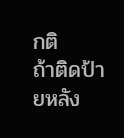กติ
ถ้าติดป้ายหลัง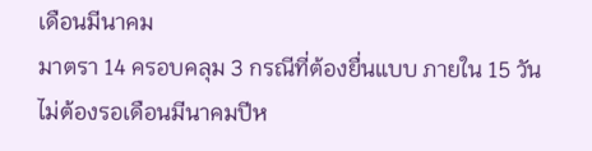เดือนมีนาคม
มาตรา 14 ครอบคลุม 3 กรณีที่ต้องยื่นแบบ ภายใน 15 วัน ไม่ต้องรอเดือนมีนาคมปีห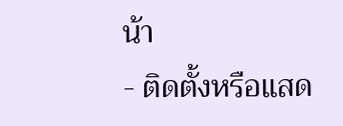น้า
- ติดตั้งหรือแสด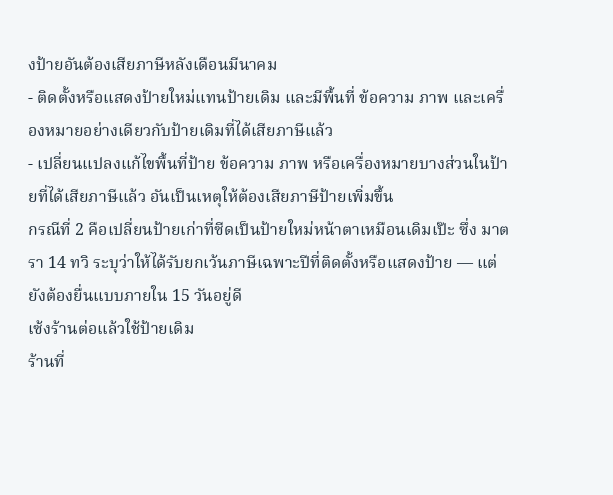งป้ายอันต้องเสียภาษีหลังเดือนมีนาคม
- ติดตั้งหรือแสดงป้ายใหม่แทนป้ายเดิม และมีพื้นที่ ข้อความ ภาพ และเครื่องหมายอย่างเดียวกับป้ายเดิมที่ได้เสียภาษีแล้ว
- เปลี่ยนแปลงแก้ไขพื้นที่ป้าย ข้อความ ภาพ หรือเครื่องหมายบางส่วนในป้ายที่ได้เสียภาษีแล้ว อันเป็นเหตุให้ต้องเสียภาษีป้ายเพิ่มขึ้น
กรณีที่ 2 คือเปลี่ยนป้ายเก่าที่ซีดเป็นป้ายใหม่หน้าตาเหมือนเดิมเป๊ะ ซึ่ง มาตรา 14 ทวิ ระบุว่าให้ได้รับยกเว้นภาษีเฉพาะปีที่ติดตั้งหรือแสดงป้าย — แต่ยังต้องยื่นแบบภายใน 15 วันอยู่ดี
เซ้งร้านต่อแล้วใช้ป้ายเดิม
ร้านที่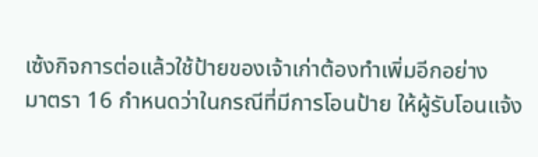เซ้งกิจการต่อแล้วใช้ป้ายของเจ้าเก่าต้องทำเพิ่มอีกอย่าง
มาตรา 16 กำหนดว่าในกรณีที่มีการโอนป้าย ให้ผู้รับโอนแจ้ง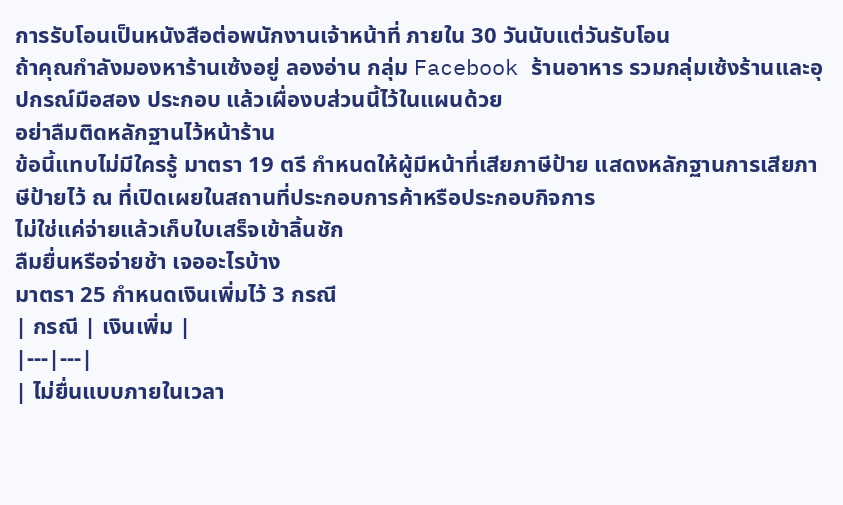การรับโอนเป็นหนังสือต่อพนักงานเจ้าหน้าที่ ภายใน 30 วันนับแต่วันรับโอน
ถ้าคุณกำลังมองหาร้านเซ้งอยู่ ลองอ่าน กลุ่ม Facebook ร้านอาหาร รวมกลุ่มเซ้งร้านและอุปกรณ์มือสอง ประกอบ แล้วเผื่องบส่วนนี้ไว้ในแผนด้วย
อย่าลืมติดหลักฐานไว้หน้าร้าน
ข้อนี้แทบไม่มีใครรู้ มาตรา 19 ตรี กำหนดให้ผู้มีหน้าที่เสียภาษีป้าย แสดงหลักฐานการเสียภาษีป้ายไว้ ณ ที่เปิดเผยในสถานที่ประกอบการค้าหรือประกอบกิจการ
ไม่ใช่แค่จ่ายแล้วเก็บใบเสร็จเข้าลิ้นชัก
ลืมยื่นหรือจ่ายช้า เจออะไรบ้าง
มาตรา 25 กำหนดเงินเพิ่มไว้ 3 กรณี
| กรณี | เงินเพิ่ม |
|---|---|
| ไม่ยื่นแบบภายในเวลา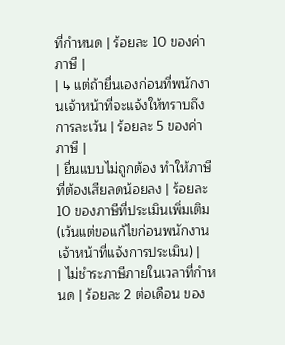ที่กำหนด | ร้อยละ 10 ของค่าภาษี |
| ↳ แต่ถ้ายื่นเองก่อนที่พนักงานเจ้าหน้าที่จะแจ้งให้ทราบถึงการละเว้น | ร้อยละ 5 ของค่าภาษี |
| ยื่นแบบไม่ถูกต้อง ทำให้ภาษีที่ต้องเสียลดน้อยลง | ร้อยละ 10 ของภาษีที่ประเมินเพิ่มเติม (เว้นแต่ขอแก้ไขก่อนพนักงานเจ้าหน้าที่แจ้งการประเมิน) |
| ไม่ชำระภาษีภายในเวลาที่กำหนด | ร้อยละ 2 ต่อเดือน ของ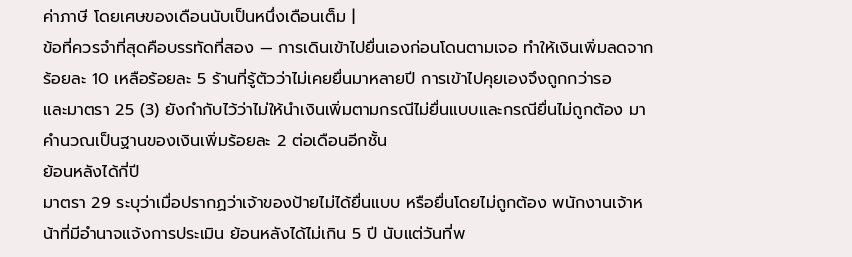ค่าภาษี โดยเศษของเดือนนับเป็นหนึ่งเดือนเต็ม |
ข้อที่ควรจำที่สุดคือบรรทัดที่สอง — การเดินเข้าไปยื่นเองก่อนโดนตามเจอ ทำให้เงินเพิ่มลดจากร้อยละ 10 เหลือร้อยละ 5 ร้านที่รู้ตัวว่าไม่เคยยื่นมาหลายปี การเข้าไปคุยเองจึงถูกกว่ารอ
และมาตรา 25 (3) ยังกำกับไว้ว่าไม่ให้นำเงินเพิ่มตามกรณีไม่ยื่นแบบและกรณียื่นไม่ถูกต้อง มาคำนวณเป็นฐานของเงินเพิ่มร้อยละ 2 ต่อเดือนอีกชั้น
ย้อนหลังได้กี่ปี
มาตรา 29 ระบุว่าเมื่อปรากฏว่าเจ้าของป้ายไม่ได้ยื่นแบบ หรือยื่นโดยไม่ถูกต้อง พนักงานเจ้าหน้าที่มีอำนาจแจ้งการประเมิน ย้อนหลังได้ไม่เกิน 5 ปี นับแต่วันที่พ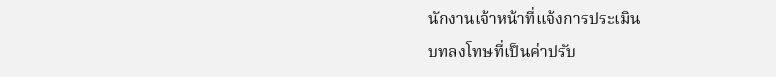นักงานเจ้าหน้าที่แจ้งการประเมิน
บทลงโทษที่เป็นค่าปรับ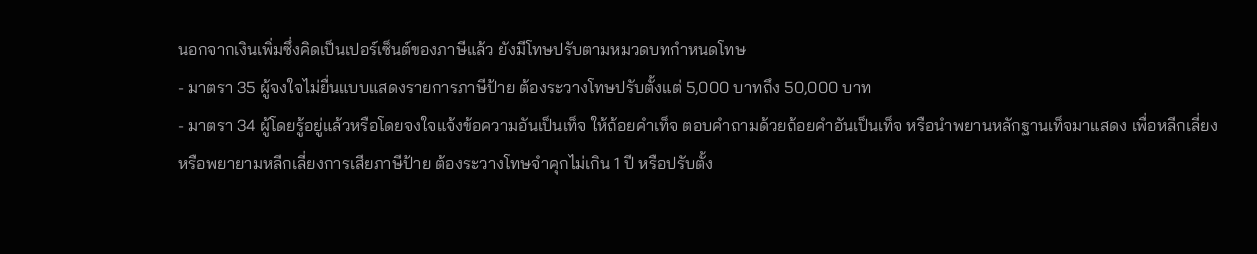นอกจากเงินเพิ่มซึ่งคิดเป็นเปอร์เซ็นต์ของภาษีแล้ว ยังมีโทษปรับตามหมวดบทกำหนดโทษ
- มาตรา 35 ผู้จงใจไม่ยื่นแบบแสดงรายการภาษีป้าย ต้องระวางโทษปรับตั้งแต่ 5,000 บาทถึง 50,000 บาท
- มาตรา 34 ผู้โดยรู้อยู่แล้วหรือโดยจงใจแจ้งข้อความอันเป็นเท็จ ให้ถ้อยคำเท็จ ตอบคำถามด้วยถ้อยคำอันเป็นเท็จ หรือนำพยานหลักฐานเท็จมาแสดง เพื่อหลีกเลี่ยงหรือพยายามหลีกเลี่ยงการเสียภาษีป้าย ต้องระวางโทษจำคุกไม่เกิน 1 ปี หรือปรับตั้ง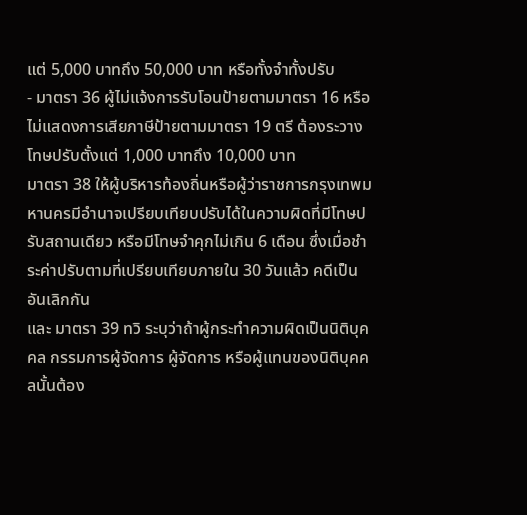แต่ 5,000 บาทถึง 50,000 บาท หรือทั้งจำทั้งปรับ
- มาตรา 36 ผู้ไม่แจ้งการรับโอนป้ายตามมาตรา 16 หรือไม่แสดงการเสียภาษีป้ายตามมาตรา 19 ตรี ต้องระวางโทษปรับตั้งแต่ 1,000 บาทถึง 10,000 บาท
มาตรา 38 ให้ผู้บริหารท้องถิ่นหรือผู้ว่าราชการกรุงเทพมหานครมีอำนาจเปรียบเทียบปรับได้ในความผิดที่มีโทษปรับสถานเดียว หรือมีโทษจำคุกไม่เกิน 6 เดือน ซึ่งเมื่อชำระค่าปรับตามที่เปรียบเทียบภายใน 30 วันแล้ว คดีเป็นอันเลิกกัน
และ มาตรา 39 ทวิ ระบุว่าถ้าผู้กระทำความผิดเป็นนิติบุคคล กรรมการผู้จัดการ ผู้จัดการ หรือผู้แทนของนิติบุคคลนั้นต้อง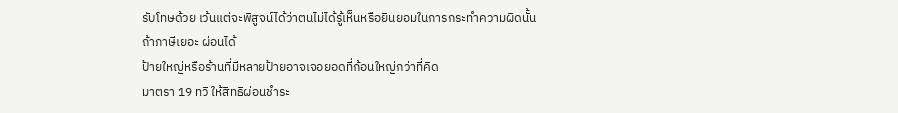รับโทษด้วย เว้นแต่จะพิสูจน์ได้ว่าตนไม่ได้รู้เห็นหรือยินยอมในการกระทำความผิดนั้น
ถ้าภาษีเยอะ ผ่อนได้
ป้ายใหญ่หรือร้านที่มีหลายป้ายอาจเจอยอดที่ก้อนใหญ่กว่าที่คิด
มาตรา 19 ทวิ ให้สิทธิผ่อนชำระ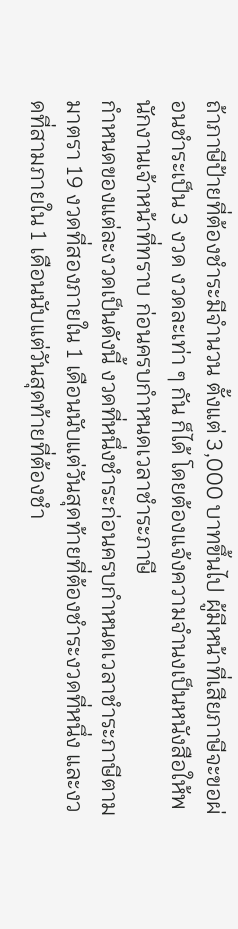ถ้าภาษีป้ายที่ต้องชำระมีจำนวน ตั้งแต่ 3,000 บาทขึ้นไป ผู้มีหน้าที่เสียภาษีจะขอผ่อนชำระเป็น 3 งวด งวดละเท่า ๆ กัน ก็ได้ โดยต้องแจ้งความจำนงเป็นหนังสือให้พนักงานเจ้าหน้าที่ทราบ ก่อนครบกำหนดเวลาชำระภาษี
กำหนดของแต่ละงวดเป็นดังนี้ งวดที่หนึ่งชำระก่อนครบกำหนดเวลาชำระภาษีตามมาตรา 19 งวดที่สองภายใน 1 เดือนนับแต่วันสุดท้ายที่ต้องชำระงวดที่หนึ่ง และงวดที่สามภายใน 1 เดือนนับแต่วันสุดท้ายที่ต้องชำ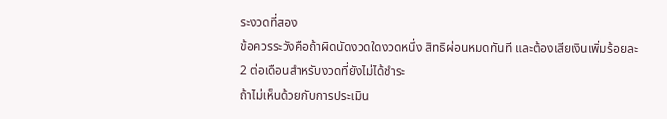ระงวดที่สอง
ข้อควรระวังคือถ้าผิดนัดงวดใดงวดหนึ่ง สิทธิผ่อนหมดทันที และต้องเสียเงินเพิ่มร้อยละ 2 ต่อเดือนสำหรับงวดที่ยังไม่ได้ชำระ
ถ้าไม่เห็นด้วยกับการประเมิน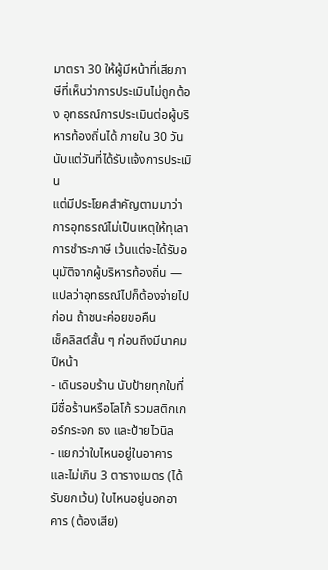มาตรา 30 ให้ผู้มีหน้าที่เสียภาษีที่เห็นว่าการประเมินไม่ถูกต้อง อุทธรณ์การประเมินต่อผู้บริหารท้องถิ่นได้ ภายใน 30 วันนับแต่วันที่ได้รับแจ้งการประเมิน
แต่มีประโยคสำคัญตามมาว่า การอุทธรณ์ไม่เป็นเหตุให้ทุเลาการชำระภาษี เว้นแต่จะได้รับอนุมัติจากผู้บริหารท้องถิ่น — แปลว่าอุทธรณ์ไปก็ต้องจ่ายไปก่อน ถ้าชนะค่อยขอคืน
เช็คลิสต์สั้น ๆ ก่อนถึงมีนาคมปีหน้า
- เดินรอบร้าน นับป้ายทุกใบที่มีชื่อร้านหรือโลโก้ รวมสติกเกอร์กระจก ธง และป้ายไวนิล
- แยกว่าใบไหนอยู่ในอาคารและไม่เกิน 3 ตารางเมตร (ได้รับยกเว้น) ใบไหนอยู่นอกอาคาร (ต้องเสีย)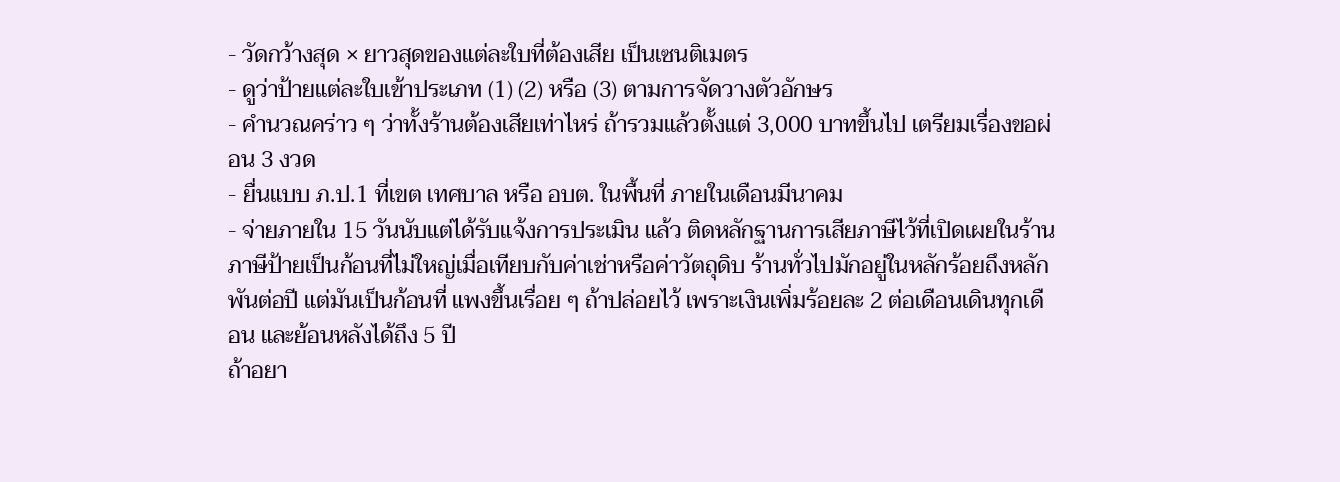- วัดกว้างสุด × ยาวสุดของแต่ละใบที่ต้องเสีย เป็นเซนติเมตร
- ดูว่าป้ายแต่ละใบเข้าประเภท (1) (2) หรือ (3) ตามการจัดวางตัวอักษร
- คำนวณคร่าว ๆ ว่าทั้งร้านต้องเสียเท่าไหร่ ถ้ารวมแล้วตั้งแต่ 3,000 บาทขึ้นไป เตรียมเรื่องขอผ่อน 3 งวด
- ยื่นแบบ ภ.ป.1 ที่เขต เทศบาล หรือ อบต. ในพื้นที่ ภายในเดือนมีนาคม
- จ่ายภายใน 15 วันนับแต่ได้รับแจ้งการประเมิน แล้ว ติดหลักฐานการเสียภาษีไว้ที่เปิดเผยในร้าน
ภาษีป้ายเป็นก้อนที่ไม่ใหญ่เมื่อเทียบกับค่าเช่าหรือค่าวัตถุดิบ ร้านทั่วไปมักอยู่ในหลักร้อยถึงหลักพันต่อปี แต่มันเป็นก้อนที่ แพงขึ้นเรื่อย ๆ ถ้าปล่อยไว้ เพราะเงินเพิ่มร้อยละ 2 ต่อเดือนเดินทุกเดือน และย้อนหลังได้ถึง 5 ปี
ถ้าอยา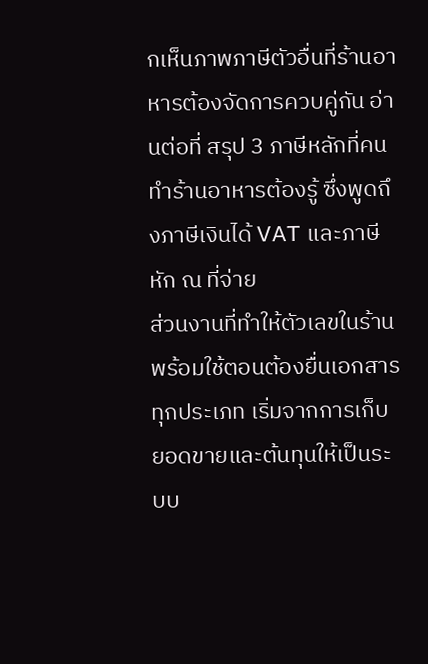กเห็นภาพภาษีตัวอื่นที่ร้านอาหารต้องจัดการควบคู่กัน อ่านต่อที่ สรุป 3 ภาษีหลักที่คนทำร้านอาหารต้องรู้ ซึ่งพูดถึงภาษีเงินได้ VAT และภาษีหัก ณ ที่จ่าย
ส่วนงานที่ทำให้ตัวเลขในร้านพร้อมใช้ตอนต้องยื่นเอกสารทุกประเภท เริ่มจากการเก็บยอดขายและต้นทุนให้เป็นระบบ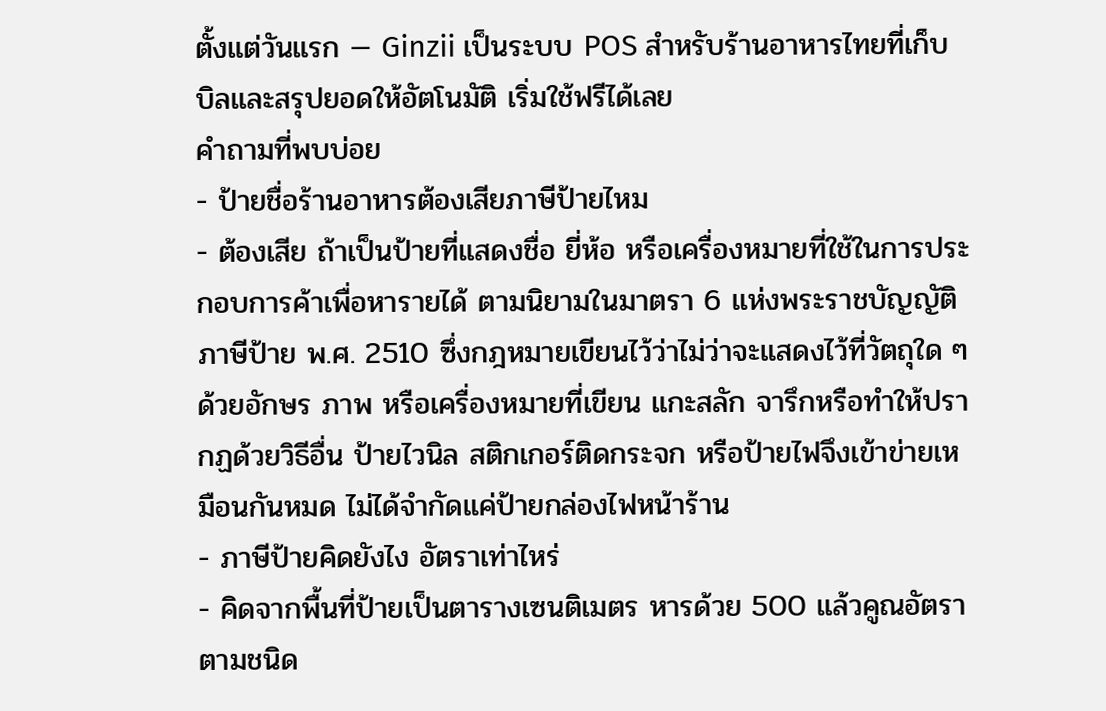ตั้งแต่วันแรก — Ginzii เป็นระบบ POS สำหรับร้านอาหารไทยที่เก็บบิลและสรุปยอดให้อัตโนมัติ เริ่มใช้ฟรีได้เลย
คำถามที่พบบ่อย
- ป้ายชื่อร้านอาหารต้องเสียภาษีป้ายไหม
- ต้องเสีย ถ้าเป็นป้ายที่แสดงชื่อ ยี่ห้อ หรือเครื่องหมายที่ใช้ในการประกอบการค้าเพื่อหารายได้ ตามนิยามในมาตรา 6 แห่งพระราชบัญญัติภาษีป้าย พ.ศ. 2510 ซึ่งกฎหมายเขียนไว้ว่าไม่ว่าจะแสดงไว้ที่วัตถุใด ๆ ด้วยอักษร ภาพ หรือเครื่องหมายที่เขียน แกะสลัก จารึกหรือทำให้ปรากฏด้วยวิธีอื่น ป้ายไวนิล สติกเกอร์ติดกระจก หรือป้ายไฟจึงเข้าข่ายเหมือนกันหมด ไม่ได้จำกัดแค่ป้ายกล่องไฟหน้าร้าน
- ภาษีป้ายคิดยังไง อัตราเท่าไหร่
- คิดจากพื้นที่ป้ายเป็นตารางเซนติเมตร หารด้วย 500 แล้วคูณอัตราตามชนิด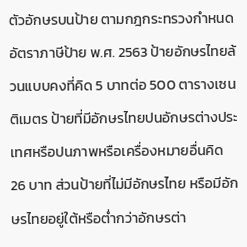ตัวอักษรบนป้าย ตามกฎกระทรวงกำหนดอัตราภาษีป้าย พ.ศ. 2563 ป้ายอักษรไทยล้วนแบบคงที่คิด 5 บาทต่อ 500 ตารางเซนติเมตร ป้ายที่มีอักษรไทยปนอักษรต่างประเทศหรือปนภาพหรือเครื่องหมายอื่นคิด 26 บาท ส่วนป้ายที่ไม่มีอักษรไทย หรือมีอักษรไทยอยู่ใต้หรือต่ำกว่าอักษรต่า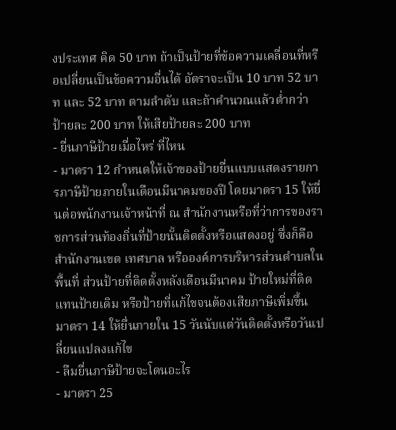งประเทศ คิด 50 บาท ถ้าเป็นป้ายที่ข้อความเคลื่อนที่หรือเปลี่ยนเป็นข้อความอื่นได้ อัตราจะเป็น 10 บาท 52 บาท และ 52 บาท ตามลำดับ และถ้าคำนวณแล้วต่ำกว่าป้ายละ 200 บาท ให้เสียป้ายละ 200 บาท
- ยื่นภาษีป้ายเมื่อไหร่ ที่ไหน
- มาตรา 12 กำหนดให้เจ้าของป้ายยื่นแบบแสดงรายการภาษีป้ายภายในเดือนมีนาคมของปี โดยมาตรา 15 ให้ยื่นต่อพนักงานเจ้าหน้าที่ ณ สำนักงานหรือที่ว่าการของราชการส่วนท้องถิ่นที่ป้ายนั้นติดตั้งหรือแสดงอยู่ ซึ่งก็คือสำนักงานเขต เทศบาล หรือองค์การบริหารส่วนตำบลในพื้นที่ ส่วนป้ายที่ติดตั้งหลังเดือนมีนาคม ป้ายใหม่ที่ติดแทนป้ายเดิม หรือป้ายที่แก้ไขจนต้องเสียภาษีเพิ่มขึ้น มาตรา 14 ให้ยื่นภายใน 15 วันนับแต่วันติดตั้งหรือวันเปลี่ยนแปลงแก้ไข
- ลืมยื่นภาษีป้ายจะโดนอะไร
- มาตรา 25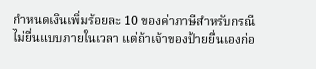กำหนดเงินเพิ่มร้อยละ 10 ของค่าภาษีสำหรับกรณีไม่ยื่นแบบภายในเวลา แต่ถ้าเจ้าของป้ายยื่นเองก่อ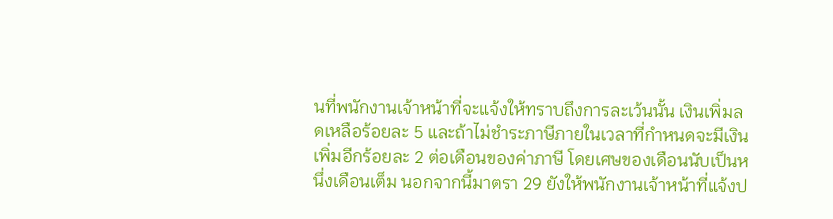นที่พนักงานเจ้าหน้าที่จะแจ้งให้ทราบถึงการละเว้นนั้น เงินเพิ่มลดเหลือร้อยละ 5 และถ้าไม่ชำระภาษีภายในเวลาที่กำหนดจะมีเงินเพิ่มอีกร้อยละ 2 ต่อเดือนของค่าภาษี โดยเศษของเดือนนับเป็นหนึ่งเดือนเต็ม นอกจากนี้มาตรา 29 ยังให้พนักงานเจ้าหน้าที่แจ้งป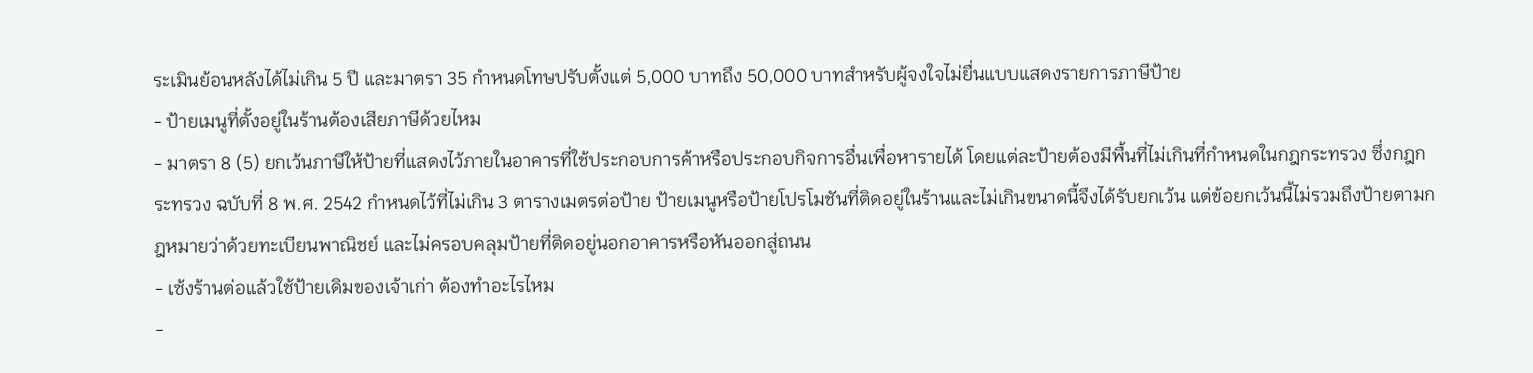ระเมินย้อนหลังได้ไม่เกิน 5 ปี และมาตรา 35 กำหนดโทษปรับตั้งแต่ 5,000 บาทถึง 50,000 บาทสำหรับผู้จงใจไม่ยื่นแบบแสดงรายการภาษีป้าย
- ป้ายเมนูที่ตั้งอยู่ในร้านต้องเสียภาษีด้วยไหม
- มาตรา 8 (5) ยกเว้นภาษีให้ป้ายที่แสดงไว้ภายในอาคารที่ใช้ประกอบการค้าหรือประกอบกิจการอื่นเพื่อหารายได้ โดยแต่ละป้ายต้องมีพื้นที่ไม่เกินที่กำหนดในกฎกระทรวง ซึ่งกฎกระทรวง ฉบับที่ 8 พ.ศ. 2542 กำหนดไว้ที่ไม่เกิน 3 ตารางเมตรต่อป้าย ป้ายเมนูหรือป้ายโปรโมชันที่ติดอยู่ในร้านและไม่เกินขนาดนี้จึงได้รับยกเว้น แต่ข้อยกเว้นนี้ไม่รวมถึงป้ายตามกฎหมายว่าด้วยทะเบียนพาณิชย์ และไม่ครอบคลุมป้ายที่ติดอยู่นอกอาคารหรือหันออกสู่ถนน
- เซ้งร้านต่อแล้วใช้ป้ายเดิมของเจ้าเก่า ต้องทำอะไรไหม
-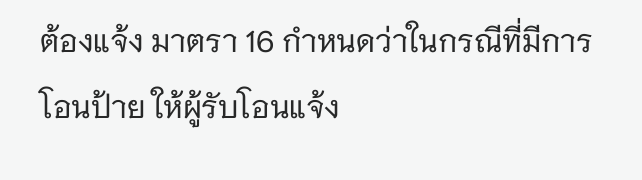ต้องแจ้ง มาตรา 16 กำหนดว่าในกรณีที่มีการโอนป้าย ให้ผู้รับโอนแจ้ง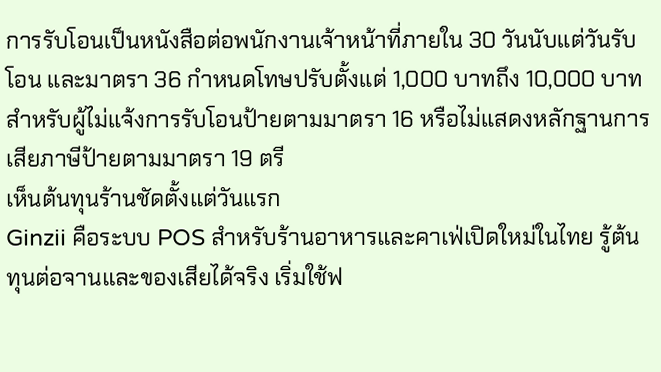การรับโอนเป็นหนังสือต่อพนักงานเจ้าหน้าที่ภายใน 30 วันนับแต่วันรับโอน และมาตรา 36 กำหนดโทษปรับตั้งแต่ 1,000 บาทถึง 10,000 บาทสำหรับผู้ไม่แจ้งการรับโอนป้ายตามมาตรา 16 หรือไม่แสดงหลักฐานการเสียภาษีป้ายตามมาตรา 19 ตรี
เห็นต้นทุนร้านชัดตั้งแต่วันแรก
Ginzii คือระบบ POS สำหรับร้านอาหารและคาเฟ่เปิดใหม่ในไทย รู้ต้นทุนต่อจานและของเสียได้จริง เริ่มใช้ฟ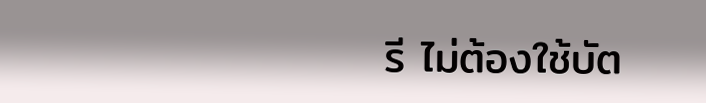รี ไม่ต้องใช้บัต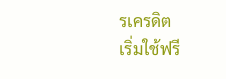รเครดิต
เริ่มใช้ฟรี